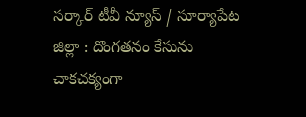సర్కార్ టీవీ న్యూస్ / సూర్యాపేట జిల్లా : దొంగతనం కేసును చాకచక్యంగా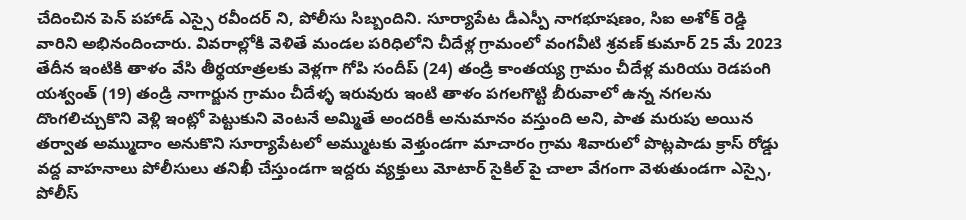చేదించిన పెన్ పహాడ్ ఎస్సై రవీందర్ ని, పోలీసు సిబ్బందిని. సూర్యాపేట డీఎస్పీ నాగభూషణం, సిఐ అశోక్ రెడ్డి వారిని అభినందించారు. వివరాల్లోకి వెళితే మండల పరిధిలోని చీదేళ్ల గ్రామంలో వంగవీటి శ్రవణ్ కుమార్ 25 మే 2023 తేదీన ఇంటికి తాళం వేసి తీర్థయాత్రలకు వెళ్లగా గోపి సందీప్ (24) తండ్రి కాంతయ్య గ్రామం చీదేళ్ల మరియు రెడపంగి యశ్వంత్ (19) తండ్రి నాగార్జున గ్రామం చీదేళ్ళ ఇరువురు ఇంటి తాళం పగలగొట్టి బీరువాలో ఉన్న నగలను దొంగలిచ్చుకొని వెళ్లి ఇంట్లో పెట్టుకుని వెంటనే అమ్మితే అందరికీ అనుమానం వస్తుంది అని, పాత మరుపు అయిన తర్వాత అమ్ముదాం అనుకొని సూర్యాపేటలో అమ్ముటకు వెళ్తుండగా మాచారం గ్రామ శివారులో పొట్లపాడు క్రాస్ రోడ్డు వద్ద వాహనాలు పోలీసులు తనిఖీ చేస్తుండగా ఇద్దరు వ్యక్తులు మోటార్ సైకిల్ పై చాలా వేగంగా వెళుతుండగా ఎస్సై, పోలీస్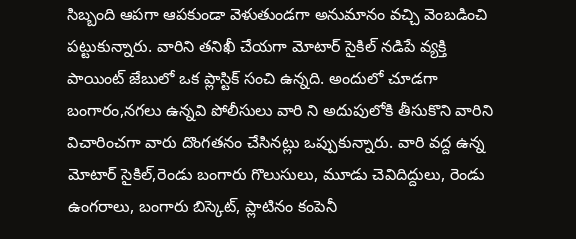సిబ్బంది ఆపగా ఆపకుండా వెళుతుండగా అనుమానం వచ్చి వెంబడించి పట్టుకున్నారు. వారిని తనిఖీ చేయగా మోటార్ సైకిల్ నడిపే వ్యక్తి పాయింట్ జేబులో ఒక ప్లాస్టిక్ సంచి ఉన్నది. అందులో చూడగా బంగారం,నగలు ఉన్నవి పోలీసులు వారి ని అదుపులోకి తీసుకొని వారిని విచారించగా వారు దొంగతనం చేసినట్లు ఒప్పుకున్నారు. వారి వద్ద ఉన్న మోటార్ సైకిల్,రెండు బంగారు గొలుసులు, మూడు చెవిదిద్దులు, రెండు ఉంగరాలు, బంగారు బిస్కెట్, ప్లాటినం కంపెనీ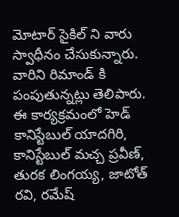మోటార్ సైకిల్ ని వారు స్వాధీనం చేసుకున్నారు. వారిని రిమాండ్ కి పంపుతున్నట్లు తెలిపారు. ఈ కార్యక్రమంలో హెడ్ కానిస్టేబుల్ యాదగిరి, కానిస్టేబుల్ మచ్చ ప్రవీణ్, తురక లింగయ్య, జాటోత్ రవి, రమేష్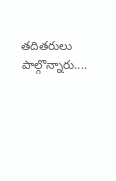తదితరులు పాల్గొన్నారు....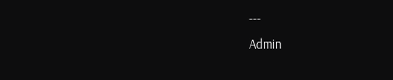---
Admin